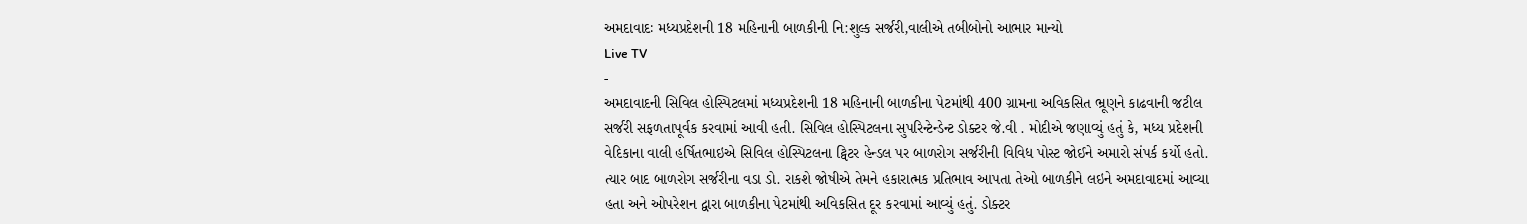અમદાવાદઃ મધ્યપ્રદેશની 18 મહિનાની બાળકીની નિ:શુલ્ક સર્જરી,વાલીએ તબીબોનો આભાર માન્યો
Live TV
-
અમદાવાદની સિવિલ હોસ્પિટલમાં મધ્યપ્રદેશની 18 મહિનાની બાળકીના પેટમાંથી 400 ગ્રામના અવિકસિત ભ્રૂણને કાઢવાની જટીલ સર્જરી સફળતાપૂર્વક કરવામાં આવી હતી. સિવિલ હોસ્પિટલના સુપરિન્ટેન્ડેન્ટ ડોક્ટર જે.વી . મોદીએ જણાવ્યું હતું કે, મધ્ય પ્રદેશની વેદિકાના વાલી હર્ષિતભાઇએ સિવિલ હોસ્પિટલના ટ્વિટર હેન્ડલ પર બાળરોગ સર્જરીની વિવિધ પોસ્ટ જોઈને અમારો સંપર્ક કર્યો હતો. ત્યાર બાદ બાળરોગ સર્જરીના વડા ડો. રાકશે જોષીએ તેમને હકારાત્મક પ્રતિભાવ આપતા તેઓ બાળકીને લઇને અમદાવાદમાં આવ્યા હતા અને ઓપરેશન દ્વારા બાળકીના પેટમાંથી અવિકસિત દૂર કરવામાં આવ્યું હતું. ડોક્ટર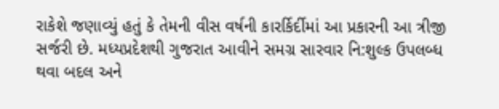રાકેશે જણાવ્યું હતું કે તેમની વીસ વર્ષની કારર્કિર્દીમાં આ પ્રકારની આ ત્રીજી સર્જરી છે. મધ્યપ્રદેશથી ગુજરાત આવીને સમગ્ર સારવાર નિ:શુલ્ક ઉપલબ્ધ થવા બદલ અને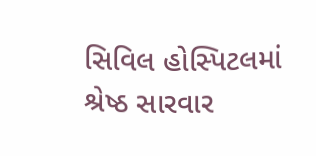સિવિલ હોસ્પિટલમાં શ્રેષ્ઠ સારવાર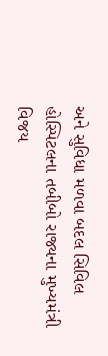અને સુવિધા મળવા બદલ સિવિલ હોસ્પિટલના તબીબો રાજ્યના મુખ્યમંત્રી વિજય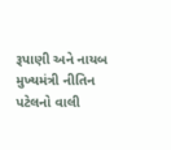રૂપાણી અને નાયબ મુખ્યમંત્રી નીતિન પટેલનો વાલી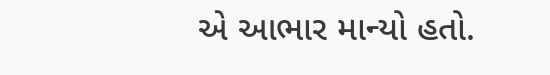એ આભાર માન્યો હતો.